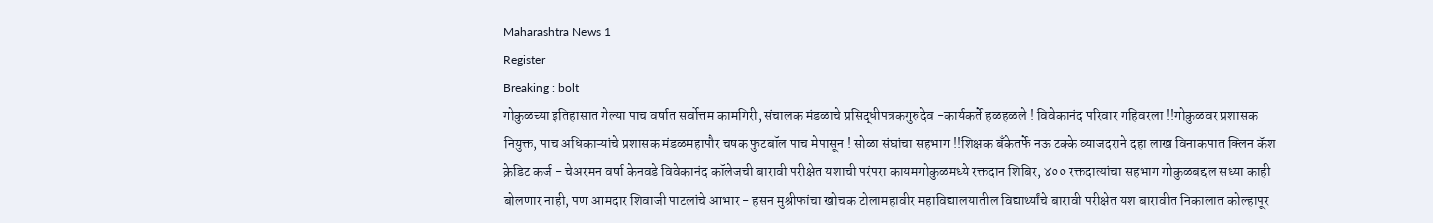Maharashtra News 1
Register
Breaking : bolt
गोकुळच्या इतिहासात गेल्या पाच वर्षात सर्वोत्तम कामगिरी, संचालक मंडळाचे प्रसिद्धीपत्रकगुरुदेव -कार्यकर्ते हळहळले ! विवेकानंद परिवार गहिवरला !!गोकुळवर प्रशासक नियुक्त, पाच अधिकाऱ्यांचे प्रशासक मंडळमहापौर चषक फुटबॉल पाच मेपासून ! सोळा संघांचा सहभाग !!शिक्षक बँकेतर्फे नऊ टक्के व्याजदराने दहा लाख विनाकपात क्लिन कॅश क्रेडिट कर्ज - चेअरमन वर्षा केनवडे विवेकानंद कॉलेजची बारावी परीक्षेत यशाची परंपरा कायमगोकुळमध्ये रक्तदान शिबिर, ४०० रक्तदात्यांचा सहभाग गोकुळबद्दल सध्या काही बोलणार नाही, पण आमदार शिवाजी पाटलांचे आभार - हसन मुश्रीफांचा खोचक टोलामहावीर महाविद्यालयातील विद्यार्थ्यांचे बारावी परीक्षेत यश बारावीत निकालात कोल्हापूर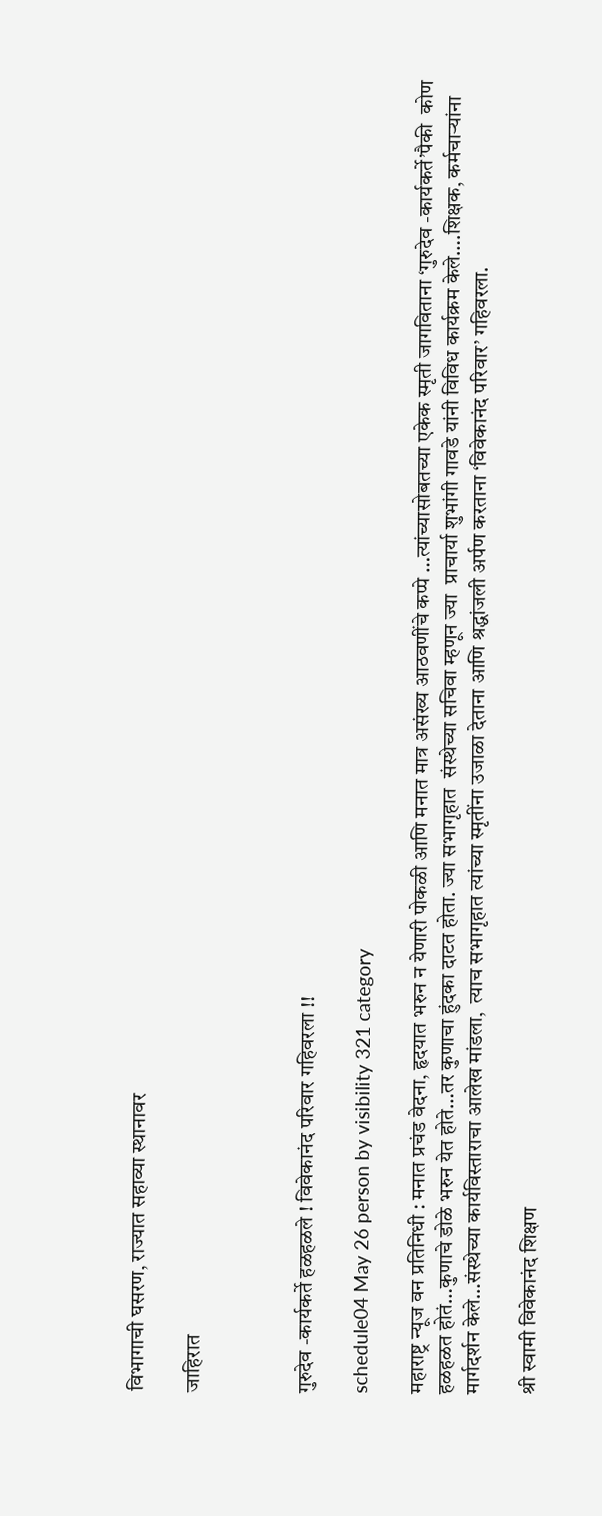विभागाची घसरण, राज्यात सहाव्या स्थानावर

जाहिरात



गुरुदेव -कार्यकर्ते हळहळले ! विवेकानंद परिवार गहिवरला !!

schedule04 May 26 person by visibility 321 category

महाराष्ट्र न्यूज वन प्रतिनिधी : मनात प्रचंड वेदना, हृदयात भरुन न येणारी पोकळी आणि मनात मात्र असंख्य आठवणींचे कप्पे …त्यांच्यासोबतच्या एकेक स्मृती जागविताना ‘गुरुदेव -कार्यकर्ते’पैकी  कोण हळहळत होतं…कुणाचे डोळे भरुन येत होते…तर कुणाचा हुंदका दाटत होता. ज्या सभागृहात  संस्थेच्या सचिवा म्हणून ज्या  प्राचार्या शुभांगी गावडे यांनी विविध कार्यक्रम केले….शिक्षक, कर्मचाऱ्यांना मार्गदर्शन केले…संस्थेच्या कार्यविस्ताराचा आलेख मांडला,  त्याच सभागृहात त्यांच्या स्मृतींना उजाळा देताना आणि श्रद्धांजली अर्पण करताना ‘विवेकानंद परिवार’ गहिवरला.

श्री स्वामी विवेकानंद शिक्षण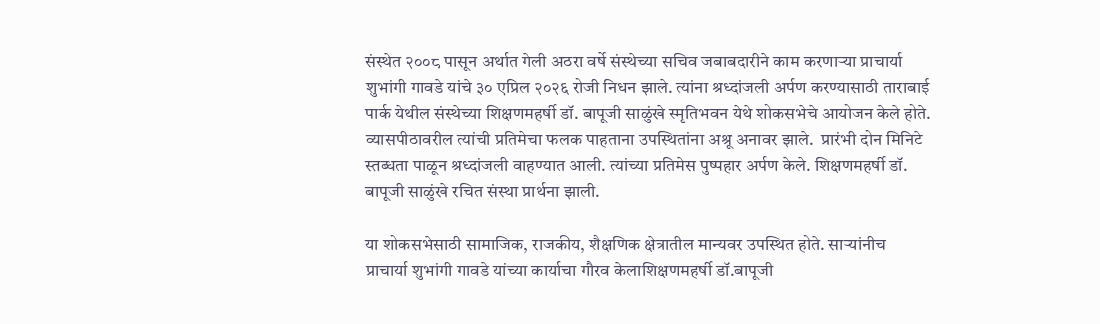संस्थेत २००८ पासून अर्थात गेली अठरा वर्षे संस्थेच्या सचिव जबाबदारीने काम करणाऱ्या प्राचार्या शुभांगी गावडे यांचे ३० एप्रिल २०२६ रोजी निधन झाले. त्यांना श्रध्दांजली अर्पण करण्यासाठी ताराबाई पार्क येथील संस्थेच्या शिक्षणमहर्षी डॉ. बापूजी साळुंखे स्मृतिभवन येथे शोकसभेचे आयोजन केले होते. व्यासपीठावरील त्यांची प्रतिमेचा फलक पाहताना उपस्थितांना अश्रू अनावर झाले.  प्रारंभी दोन मिनिटे स्तब्धता पाळून श्रध्दांजली वाहण्यात आली. त्यांच्या प्रतिमेस पुष्पहार अर्पण केले. शिक्षणमहर्षी डॉ. बापूजी साळुंखे रचित संस्था प्रार्थना झाली.

या शोकसभेसाठी सामाजिक, राजकीय, शैक्षणिक क्षेत्रातील मान्यवर उपस्थित होते. साऱ्यांनीच  प्राचार्या शुभांगी गावडे यांच्या कार्याचा गौरव केलाशिक्षणमहर्षी डॉ.बापूजी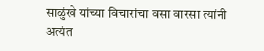साळुंखे यांच्या विचारांचा वसा वारसा त्यांनी अत्यंत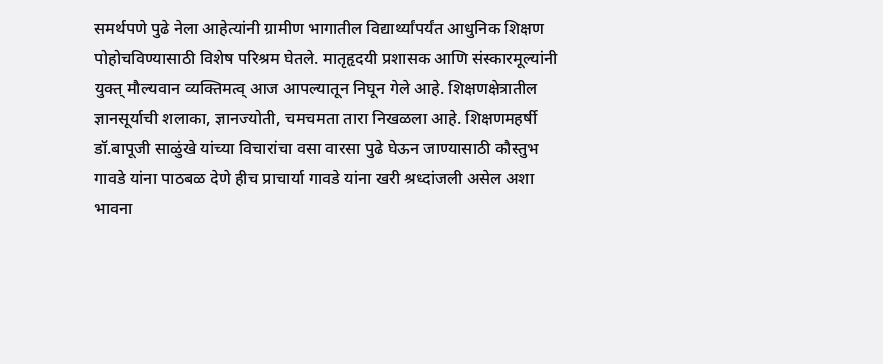समर्थपणे पुढे नेला आहेत्यांनी ग्रामीण भागातील विद्यार्थ्यांपर्यंत आधुनिक शिक्षण  पोहोचविण्यासाठी विशेष परिश्रम घेतले. मातृहृदयी प्रशासक आणि संस्कारमूल्यांनी युक्त् मौल्यवान व्यक्तिमत्व् आज आपल्यातून निघून गेले आहे. शिक्षणक्षेत्रातील ज्ञानसूर्याची शलाका, ज्ञानज्योती, चमचमता तारा निखळला आहे. शिक्षणमहर्षी डॉ.बापूजी साळुंखे यांच्या विचारांचा वसा वारसा पुढे घेऊन जाण्यासाठी कौस्तुभ गावडे यांना पाठबळ देणे हीच प्राचार्या गावडे यांना खरी श्रध्दांजली असेल अशा भावना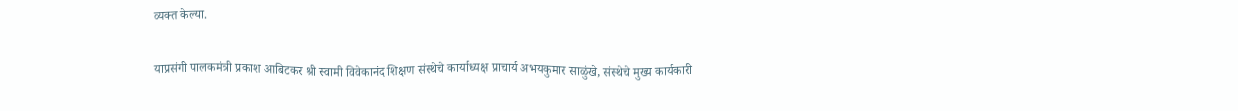व्यक्त केल्या.

याप्रसंगी पालकमंत्री प्रकाश आबिटकर श्री स्वामी विवेकानंद शिक्षण संस्थेचे कार्याध्यक्ष प्राचार्य अभयकुमार साळुंखे, संस्थेचे मुख्य कार्यकारी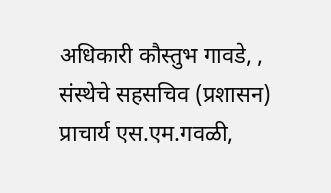अधिकारी कौस्तुभ गावडे, , संस्थेचे सहसचिव (प्रशासन) प्राचार्य एस.एम.गवळी,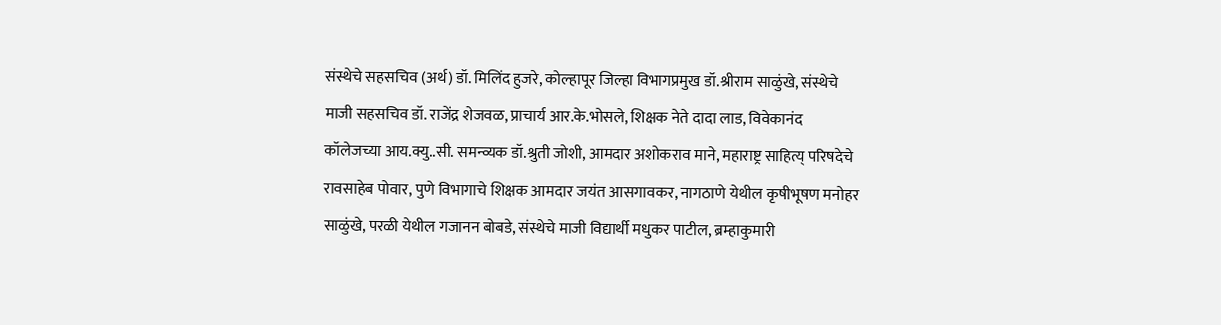संस्थेचे सहसचिव (अर्थ) डॉ. मिलिंद हुजरे, कोल्हापूर जिल्हा विभागप्रमुख डॉ.श्रीराम साळुंखे, संस्थेचे माजी सहसचिव डॉ. राजेंद्र शेजवळ, प्राचार्य आर.के.भोसले, शिक्षक नेते दादा लाड, विवेकानंद कॉलेजच्या आय.क्यु..सी. समन्व्यक डॉ.श्रुती जोशी, आमदार अशोकराव माने, महाराष्ट्र साहित्य् परिषदेचे रावसाहेब पोवार, पुणे विभागाचे शिक्षक आमदार जयंत आसगावकर, नागठाणे येथील कृषीभूषण मनोहर साळुंखे, परळी येथील गजानन बोबडे, संस्थेचे माजी विद्यार्थी मधुकर पाटील, ब्रम्हाकुमारी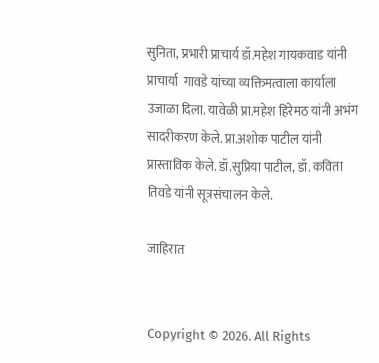सुनिता, प्रभारी प्राचार्य डॉ.महेश गायकवाड यांनी प्राचार्या  गावडे यांच्या व्यक्तिमत्वाला कार्याला उजाळा दिला. यावेळी प्रा.महेश हिरेमठ यांनी अभंग सादरीकरण केले. प्रा.अशोक पाटील यांनी प्रास्ताविक केले. डॉ.सुप्रिया पाटील, डॉ. कविता तिवडे यांनी सूत्रसंचालन केले.

जाहिरात


Copyright © 2026. All Rights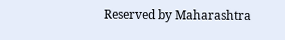Reserved by Maharashtra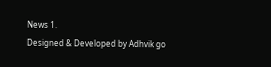News 1.
Designed & Developed by Adhvik go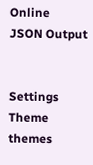Online
JSON Output


Settings
Theme
themes